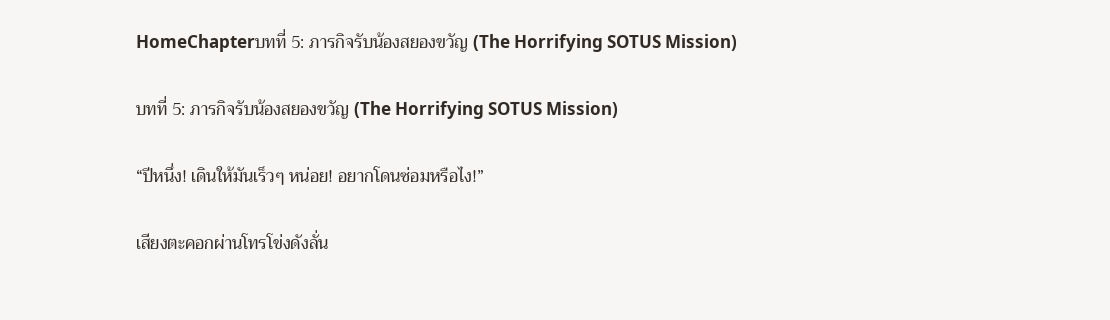HomeChapterบทที่ 5: ภารกิจรับน้องสยองขวัญ (The Horrifying SOTUS Mission)

บทที่ 5: ภารกิจรับน้องสยองขวัญ (The Horrifying SOTUS Mission)

“ปีหนึ่ง! เดินให้มันเร็วๆ หน่อย! อยากโดนซ่อมหรือไง!”

เสียงตะคอกผ่านโทรโข่งดังลั่น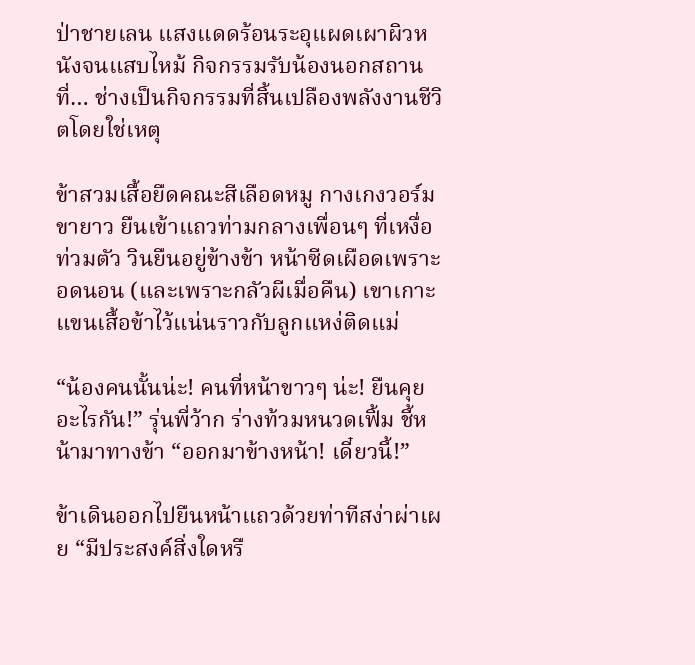ป่าชายเลน แสงแดดร้อนระอุแผดเผาผิวหนังจนแสบไหม้ กิจกรรมรับน้องนอกสถานที่… ช่างเป็นกิจกรรมที่สิ้นเปลืองพลังงานชีวิตโดยใช่เหตุ

ข้าสวมเสื้อยืดคณะสีเลือดหมู กางเกงวอร์มขายาว ยืนเข้าแถวท่ามกลางเพื่อนๆ ที่เหงื่อท่วมตัว วินยืนอยู่ข้างข้า หน้าซีดเผือดเพราะอดนอน (และเพราะกลัวผีเมื่อคืน) เขาเกาะแขนเสื้อข้าไว้แน่นราวกับลูกแหง่ติดแม่

“น้องคนนั้นน่ะ! คนที่หน้าขาวๆ น่ะ! ยืนคุยอะไรกัน!” รุ่นพี่ว้าก ร่างท้วมหนวดเฟิ้ม ชี้หน้ามาทางข้า “ออกมาข้างหน้า! เดี๋ยวนี้!”

ข้าเดินออกไปยืนหน้าแถวด้วยท่าทีสง่าผ่าเผย “มีประสงค์สิ่งใดหรื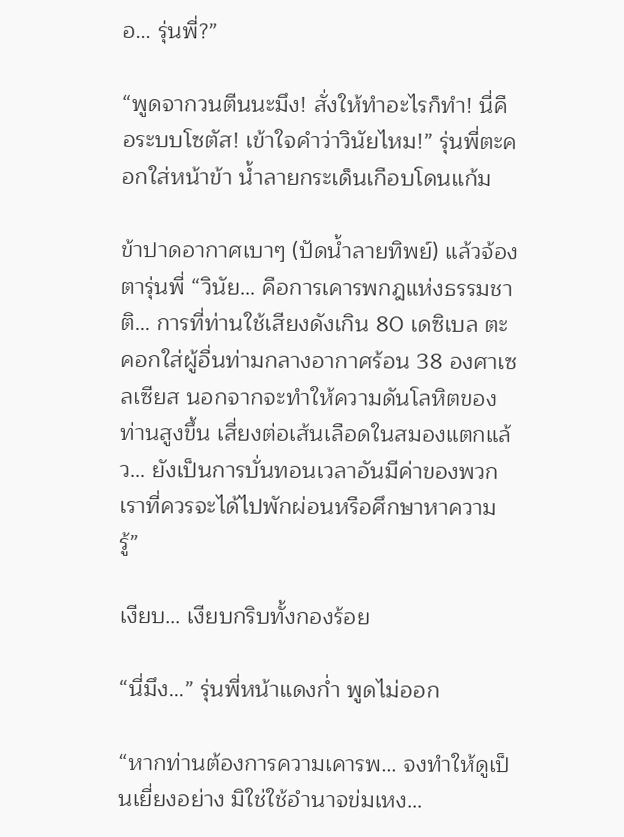อ… รุ่นพี่?”

“พูดจากวนตีนนะมึง! สั่งให้ทำอะไรก็ทำ! นี่คือระบบโซตัส! เข้าใจคำว่าวินัยไหม!” รุ่นพี่ตะคอกใส่หน้าข้า น้ำลายกระเด็นเกือบโดนแก้ม

ข้าปาดอากาศเบาๆ (ปัดน้ำลายทิพย์) แล้วจ้องตารุ่นพี่ “วินัย… คือการเคารพกฎแห่งธรรมชาติ… การที่ท่านใช้เสียงดังเกิน 80 เดซิเบล ตะคอกใส่ผู้อื่นท่ามกลางอากาศร้อน 38 องศาเซลเซียส นอกจากจะทำให้ความดันโลหิตของท่านสูงขึ้น เสี่ยงต่อเส้นเลือดในสมองแตกแล้ว… ยังเป็นการบั่นทอนเวลาอันมีค่าของพวกเราที่ควรจะได้ไปพักผ่อนหรือศึกษาหาความรู้”

เงียบ… เงียบกริบทั้งกองร้อย

“นี่มึง…” รุ่นพี่หน้าแดงก่ำ พูดไม่ออก

“หากท่านต้องการความเคารพ… จงทำให้ดูเป็นเยี่ยงอย่าง มิใช่ใช้อำนาจข่มเหง…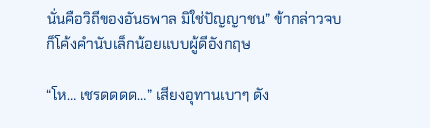นั่นคือวิถีของอันธพาล มิใช่ปัญญาชน” ข้ากล่าวจบก็โค้งคำนับเล็กน้อยแบบผู้ดีอังกฤษ

“โห… เชรดดดด…” เสียงอุทานเบาๆ ดัง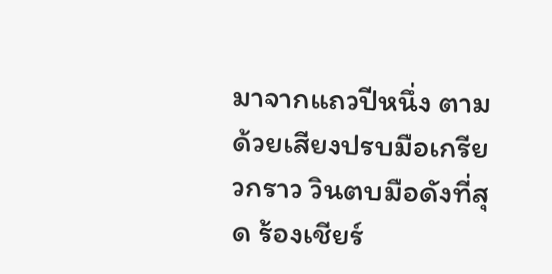มาจากแถวปีหนึ่ง ตามด้วยเสียงปรบมือเกรียวกราว วินตบมือดังที่สุด ร้องเชียร์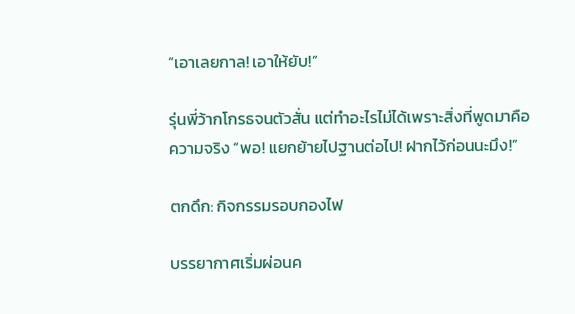“เอาเลยกาล! เอาให้ยับ!”

รุ่นพี่ว้ากโกรธจนตัวสั่น แต่ทำอะไรไม่ได้เพราะสิ่งที่พูดมาคือความจริง “พอ! แยกย้ายไปฐานต่อไป! ฝากไว้ก่อนนะมึง!”

ตกดึก: กิจกรรมรอบกองไฟ

บรรยากาศเริ่มผ่อนค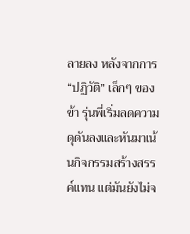ลายลง หลังจากการ “ปฏิวัติ” เล็กๆ ของข้า รุ่นพี่เริ่มลดความดุดันลงและหันมาเน้นกิจกรรมสร้างสรรค์แทน แต่มันยังไม่จ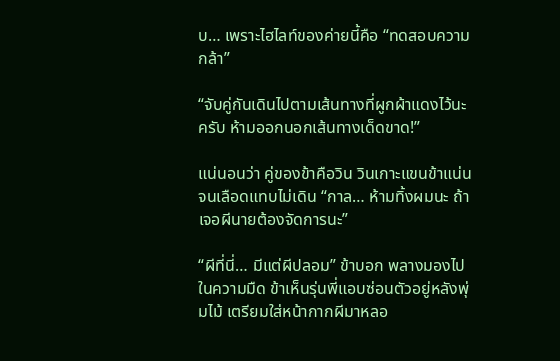บ… เพราะไฮไลท์ของค่ายนี้คือ “ทดสอบความกล้า”

“จับคู่กันเดินไปตามเส้นทางที่ผูกผ้าแดงไว้นะครับ ห้ามออกนอกเส้นทางเด็ดขาด!”

แน่นอนว่า คู่ของข้าคือวิน วินเกาะแขนข้าแน่นจนเลือดแทบไม่เดิน “กาล… ห้ามทิ้งผมนะ ถ้าเจอผีนายต้องจัดการนะ”

“ผีที่นี่… มีแต่ผีปลอม” ข้าบอก พลางมองไปในความมืด ข้าเห็นรุ่นพี่แอบซ่อนตัวอยู่หลังพุ่มไม้ เตรียมใส่หน้ากากผีมาหลอ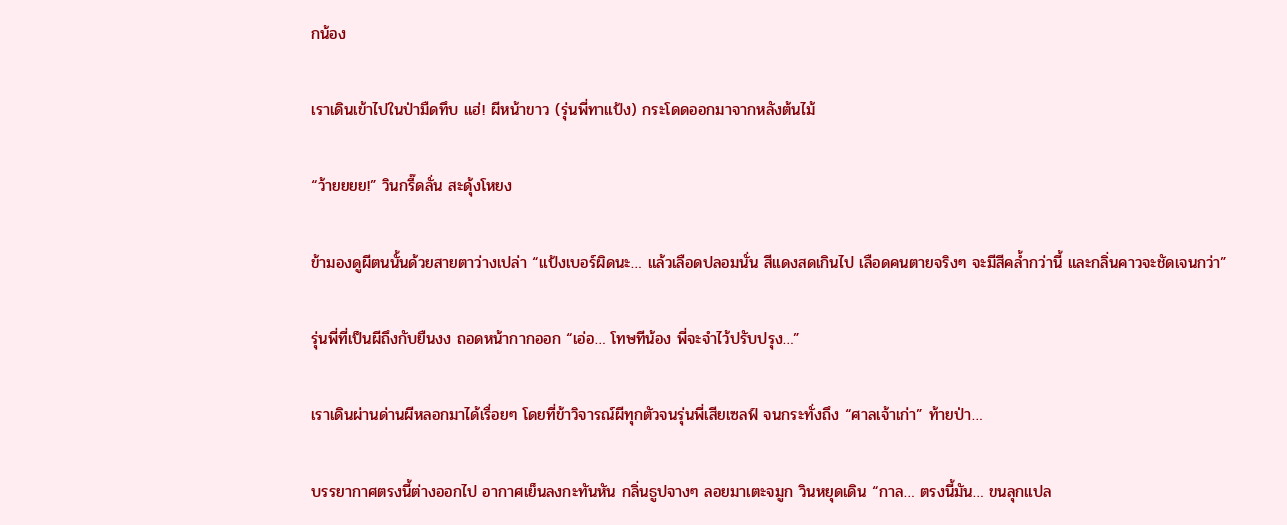กน้อง

เราเดินเข้าไปในป่ามืดทึบ แฮ่! ผีหน้าขาว (รุ่นพี่ทาแป้ง) กระโดดออกมาจากหลังต้นไม้

“ว้ายยยย!” วินกรี๊ดลั่น สะดุ้งโหยง

ข้ามองดูผีตนนั้นด้วยสายตาว่างเปล่า “แป้งเบอร์ผิดนะ… แล้วเลือดปลอมนั่น สีแดงสดเกินไป เลือดคนตายจริงๆ จะมีสีคล้ำกว่านี้ และกลิ่นคาวจะชัดเจนกว่า”

รุ่นพี่ที่เป็นผีถึงกับยืนงง ถอดหน้ากากออก “เอ่อ… โทษทีน้อง พี่จะจำไว้ปรับปรุง…”

เราเดินผ่านด่านผีหลอกมาได้เรื่อยๆ โดยที่ข้าวิจารณ์ผีทุกตัวจนรุ่นพี่เสียเซลฟ์ จนกระทั่งถึง “ศาลเจ้าเก่า” ท้ายป่า…

บรรยากาศตรงนี้ต่างออกไป อากาศเย็นลงกะทันหัน กลิ่นธูปจางๆ ลอยมาเตะจมูก วินหยุดเดิน “กาล… ตรงนี้มัน… ขนลุกแปล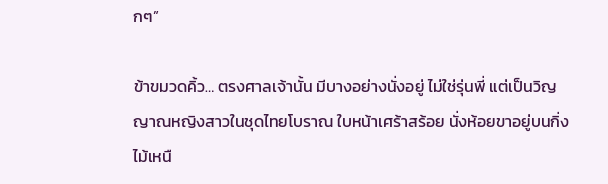กๆ”

ข้าขมวดคิ้ว… ตรงศาลเจ้านั้น มีบางอย่างนั่งอยู่ ไม่ใช่รุ่นพี่ แต่เป็นวิญญาณหญิงสาวในชุดไทยโบราณ ใบหน้าเศร้าสร้อย นั่งห้อยขาอยู่บนกิ่งไม้เหนื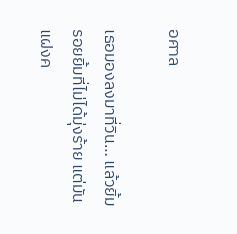อศาล

เธอมองลงมาที่วิน… แล้วยิ้ม รอยยิ้มที่ไม่ได้มุ่งร้าย แต่มันแฝงค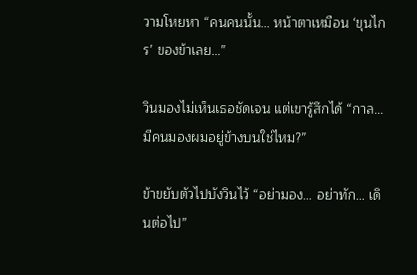วามโหยหา “คนคนนั้น… หน้าตาเหมือน ‘ขุนไกร’ ของข้าเลย…”

วินมองไม่เห็นเธอชัดเจน แต่เขารู้สึกได้ “กาล… มีคนมองผมอยู่ข้างบนใช่ไหม?”

ข้าขยับตัวไปบังวินไว้ “อย่ามอง… อย่าทัก… เดินต่อไป”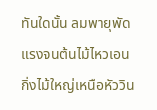ทันใดนั้น ลมพายุพัดแรงจนต้นไม้ไหวเอน กิ่งไม้ใหญ่เหนือหัววิน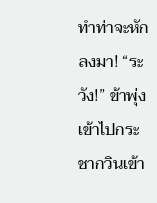ทำท่าจะหักลงมา! “ระวัง!” ข้าพุ่งเข้าไปกระชากวินเข้า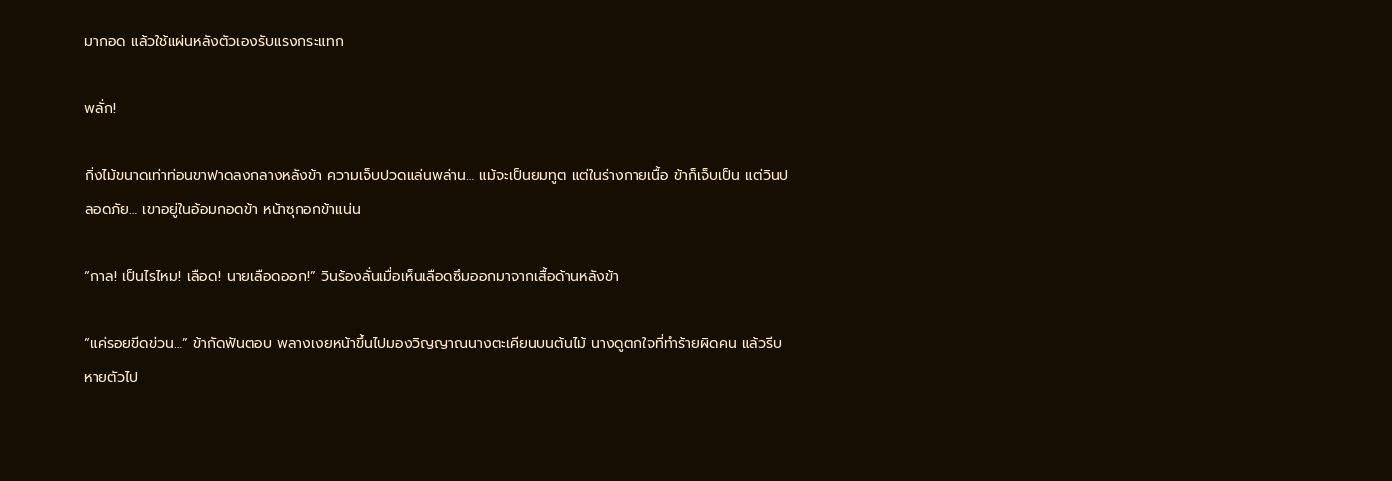มากอด แล้วใช้แผ่นหลังตัวเองรับแรงกระแทก

พลั่ก!

กิ่งไม้ขนาดเท่าท่อนขาฟาดลงกลางหลังข้า ความเจ็บปวดแล่นพล่าน… แม้จะเป็นยมทูต แต่ในร่างกายเนื้อ ข้าก็เจ็บเป็น แต่วินปลอดภัย… เขาอยู่ในอ้อมกอดข้า หน้าซุกอกข้าแน่น

“กาล! เป็นไรไหม! เลือด! นายเลือดออก!” วินร้องลั่นเมื่อเห็นเลือดซึมออกมาจากเสื้อด้านหลังข้า

“แค่รอยขีดข่วน…” ข้ากัดฟันตอบ พลางเงยหน้าขึ้นไปมองวิญญาณนางตะเคียนบนต้นไม้ นางดูตกใจที่ทำร้ายผิดคน แล้วรีบหายตัวไป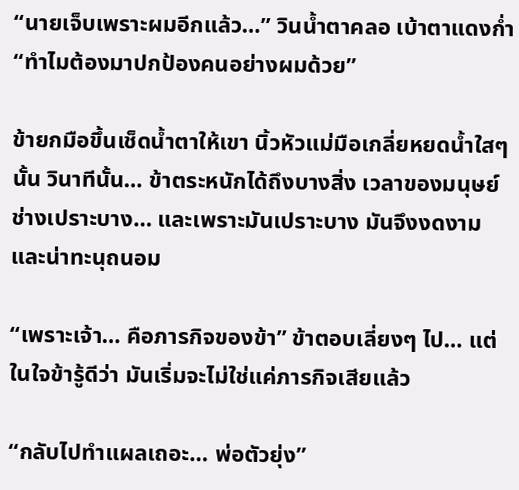“นายเจ็บเพราะผมอีกแล้ว…” วินน้ำตาคลอ เบ้าตาแดงก่ำ “ทำไมต้องมาปกป้องคนอย่างผมด้วย”

ข้ายกมือขึ้นเช็ดน้ำตาให้เขา นิ้วหัวแม่มือเกลี่ยหยดน้ำใสๆ นั้น วินาทีนั้น… ข้าตระหนักได้ถึงบางสิ่ง เวลาของมนุษย์ช่างเปราะบาง… และเพราะมันเปราะบาง มันจึงงดงามและน่าทะนุถนอม

“เพราะเจ้า… คือภารกิจของข้า” ข้าตอบเลี่ยงๆ ไป… แต่ในใจข้ารู้ดีว่า มันเริ่มจะไม่ใช่แค่ภารกิจเสียแล้ว

“กลับไปทำแผลเถอะ… พ่อตัวยุ่ง”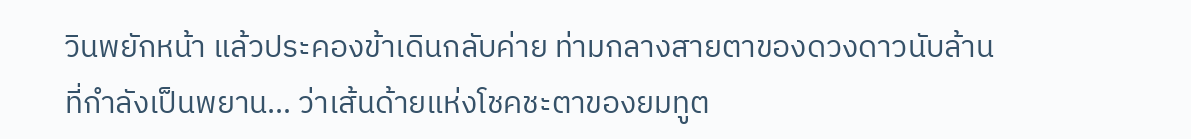วินพยักหน้า แล้วประคองข้าเดินกลับค่าย ท่ามกลางสายตาของดวงดาวนับล้านที่กำลังเป็นพยาน… ว่าเส้นด้ายแห่งโชคชะตาของยมทูต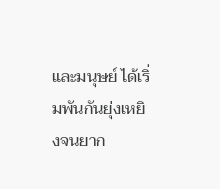และมนุษย์ ได้เริ่มพันกันยุ่งเหยิงจนยาก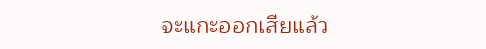จะแกะออกเสียแล้ว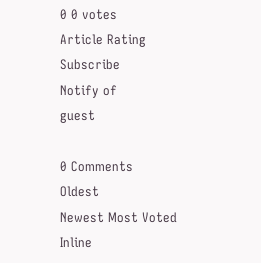0 0 votes
Article Rating
Subscribe
Notify of
guest

0 Comments
Oldest
Newest Most Voted
Inline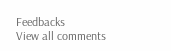Feedbacks
View all comments